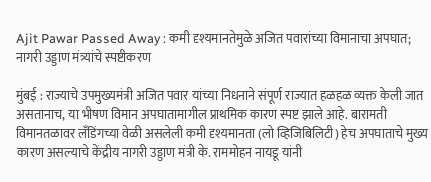Ajit Pawar Passed Away : कमी दृश्यमानतेमुळे अजित पवारांच्या विमानाचा अपघात; नागरी उड्डाण मंत्र्यांचे स्पष्टीकरण

मुंबई : राज्याचे उपमुख्यमंत्री अजित पवार यांच्या निधनाने संपूर्ण राज्यात हळहळ व्यक्त केली जात असतानाच, या भीषण विमान अपघातामागील प्राथमिक कारण स्पष्ट झाले आहे. बारामती विमानतळावर लँडिंगच्या वेळी असलेली कमी दृश्यमानता (लो व्हिजिबिलिटी) हेच अपघाताचे मुख्य कारण असल्याचे केंद्रीय नागरी उड्डाण मंत्री के. राममोहन नायडू यांनी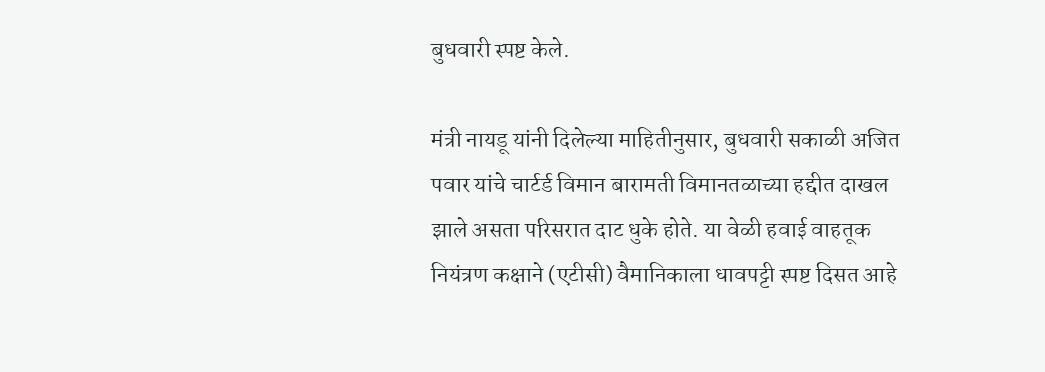बुधवारी स्पष्ट केले.

मंत्री नायडू यांनी दिलेल्या माहितीनुसार, बुधवारी सकाळी अजित पवार यांचे चार्टर्ड विमान बारामती विमानतळाच्या हद्दीत दाखल झाले असता परिसरात दाट धुके होते. या वेळी हवाई वाहतूक नियंत्रण कक्षाने (एटीसी) वैमानिकाला धावपट्टी स्पष्ट दिसत आहे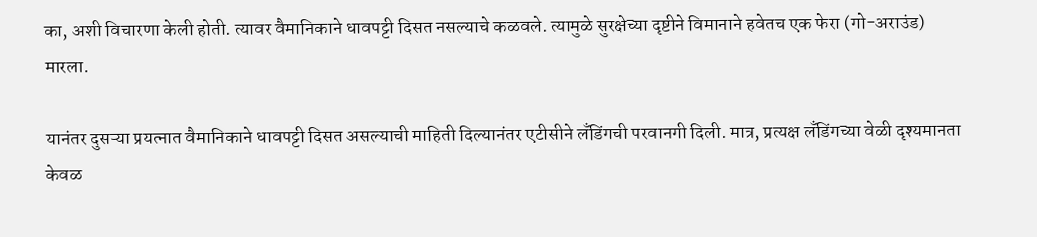का, अशी विचारणा केली होती. त्यावर वैमानिकाने धावपट्टी दिसत नसल्याचे कळवले. त्यामुळे सुरक्षेच्या दृष्टीने विमानाने हवेतच एक फेरा (गो-अराउंड) मारला.

यानंतर दुसऱ्या प्रयत्नात वैमानिकाने धावपट्टी दिसत असल्याची माहिती दिल्यानंतर एटीसीने लँडिंगची परवानगी दिली. मात्र, प्रत्यक्ष लँडिंगच्या वेळी दृश्यमानता केवळ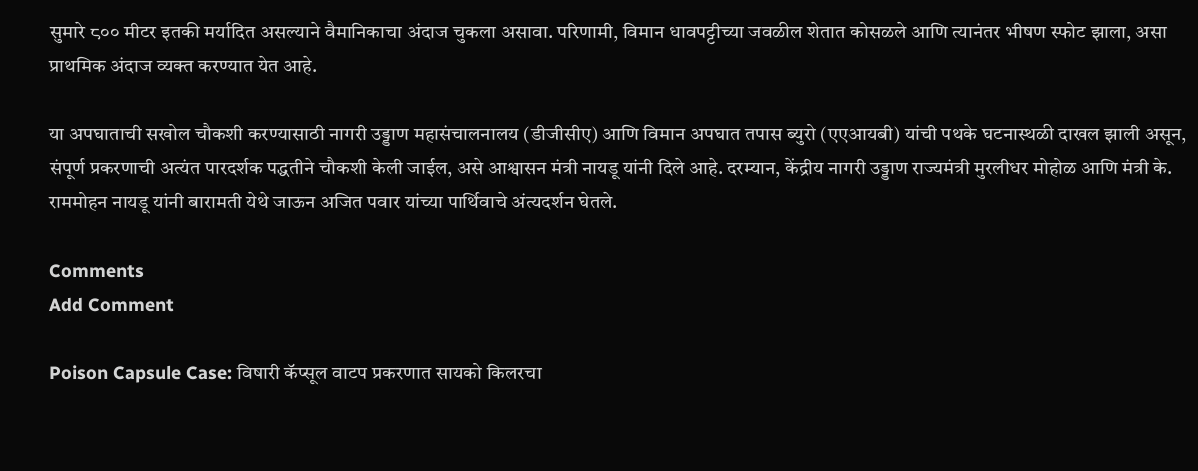सुमारे ८०० मीटर इतकी मर्यादित असल्याने वैमानिकाचा अंदाज चुकला असावा. परिणामी, विमान धावपट्टीच्या जवळील शेतात कोसळले आणि त्यानंतर भीषण स्फोट झाला, असा प्राथमिक अंदाज व्यक्त करण्यात येत आहे.

या अपघाताची सखोल चौकशी करण्यासाठी नागरी उड्डाण महासंचालनालय (डीजीसीए) आणि विमान अपघात तपास ब्युरो (एएआयबी) यांची पथके घटनास्थळी दाखल झाली असून, संपूर्ण प्रकरणाची अत्यंत पारदर्शक पद्धतीने चौकशी केली जाईल, असे आश्वासन मंत्री नायडू यांनी दिले आहे. दरम्यान, केंद्रीय नागरी उड्डाण राज्यमंत्री मुरलीधर मोहोळ आणि मंत्री के. राममोहन नायडू यांनी बारामती येथे जाऊन अजित पवार यांच्या पार्थिवाचे अंत्यदर्शन घेतले.

Comments
Add Comment

Poison Capsule Case: विषारी कॅप्सूल वाटप प्रकरणात सायको किलरचा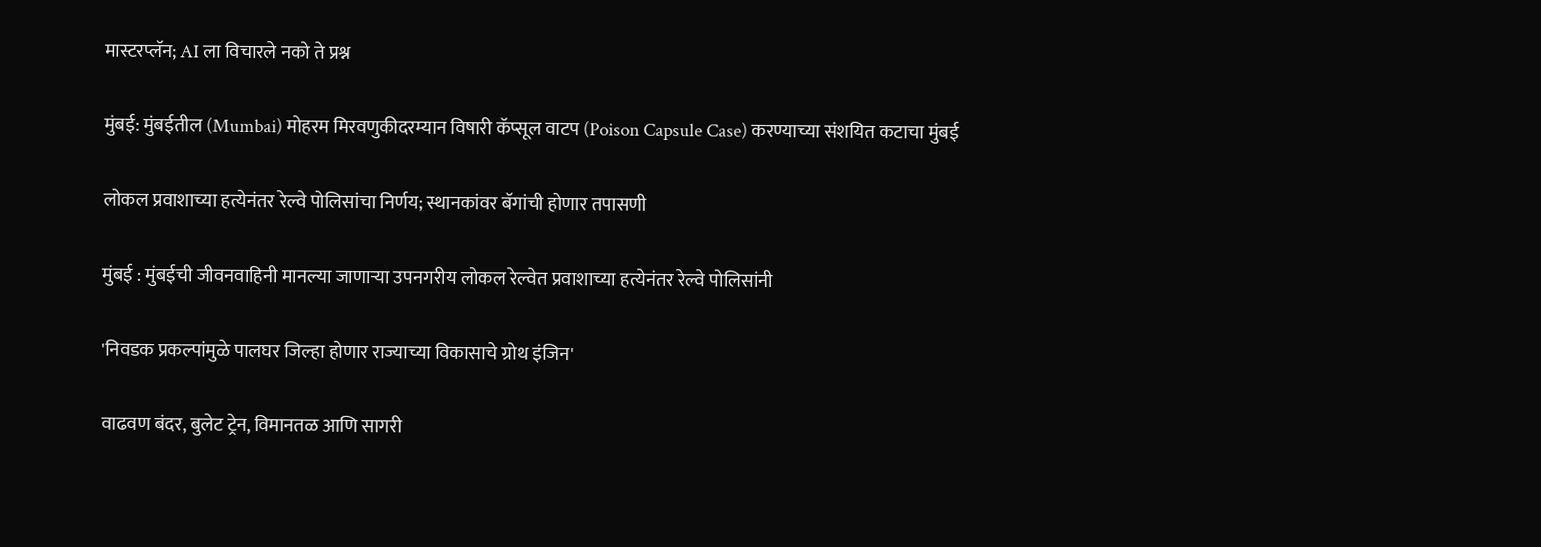मास्टरप्लॅन; AI ला विचारले नको ते प्रश्न

मुंबई: मुंबईतील (Mumbai) मोहरम मिरवणुकीदरम्यान विषारी कॅप्सूल वाटप (Poison Capsule Case) करण्याच्या संशयित कटाचा मुंबई

लोकल प्रवाशाच्या हत्येनंतर रेल्वे पोलिसांचा निर्णय; स्थानकांवर बॅगांची होणार तपासणी

मुंबई : मुंबईची जीवनवाहिनी मानल्या जाणाऱ्या उपनगरीय लोकल रेल्वेत प्रवाशाच्या हत्येनंतर रेल्वे पोलिसांनी

'निवडक प्रकल्पांमुळे पालघर जिल्हा होणार राज्याच्या विकासाचे ग्रोथ इंजिन'

वाढवण बंदर, बुलेट ट्रेन, विमानतळ आणि सागरी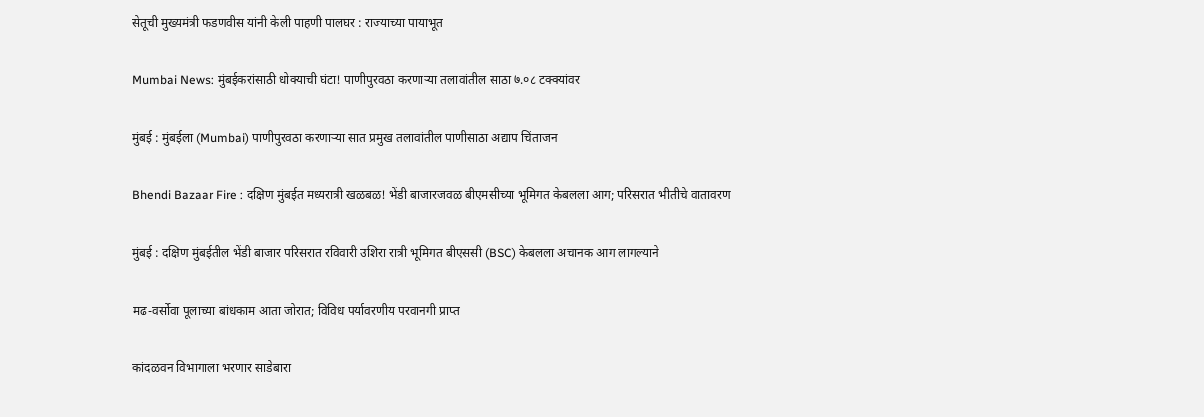सेतूची मुख्यमंत्री फडणवीस यांनी केली पाहणी पालघर : राज्याच्या पायाभूत

Mumbai News: मुंबईकरांसाठी धोक्याची घंटा! पाणीपुरवठा करणाऱ्या तलावांतील साठा ७.०८ टक्क्यांवर

मुंबई : मुंबईला (Mumbai) पाणीपुरवठा करणाऱ्या सात प्रमुख तलावांतील पाणीसाठा अद्याप चिंताजन

Bhendi Bazaar Fire : दक्षिण मुंबईत मध्यरात्री खळबळ! भेंडी बाजारजवळ बीएमसीच्या भूमिगत केबलला आग; परिसरात भीतीचे वातावरण

मुंबई : दक्षिण मुंबईतील भेंडी बाजार परिसरात रविवारी उशिरा रात्री भूमिगत बीएससी (BSC) केबलला अचानक आग लागल्याने

मढ-वर्सोवा पूलाच्या बांधकाम आता जोरात; विविध पर्यावरणीय परवानगी प्राप्त

कांदळवन विभागाला भरणार साडेबारा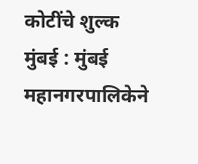कोटींचे शुल्क मुंबई : मुंबई महानगरपालिकेने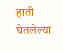हाती घेतलेल्या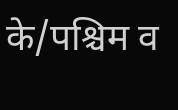के/पश्चिम व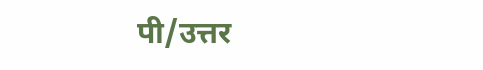पी/उत्तर